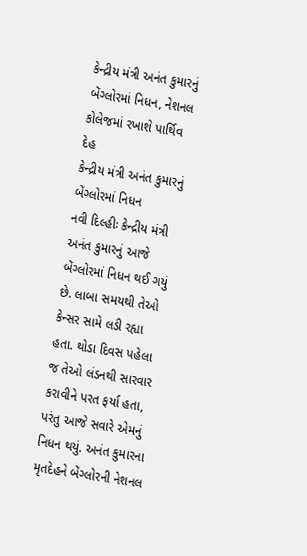કેન્દ્રીય મંત્રી અનંત કુમારનું બેંગ્લોરમાં નિધન, નેશનલ કોલેજમાં રખાશે પાર્થિવ દેહ
કેન્દ્રીય મંત્રી અનંત કુમારનું બેંગ્લોરમાં નિધન
નવી દિલ્હીઃ કેન્દ્રીય મંત્રી અનંત કુમારનું આજે બેંગ્લોરમાં નિધન થઈ ગયું છે. લાબા સમયથી તેઓ કેન્સર સામે લડી રહ્યા હતા. થોડા દિવસ પહેલા જ તેઓ લંડનથી સારવાર કરાવીને પરત ફર્યા હતા, પરંતુ આજે સવારે એમનું નિધન થયું. અનંત કુમારના મૃતદેહને બેંગ્લોરની નેશનલ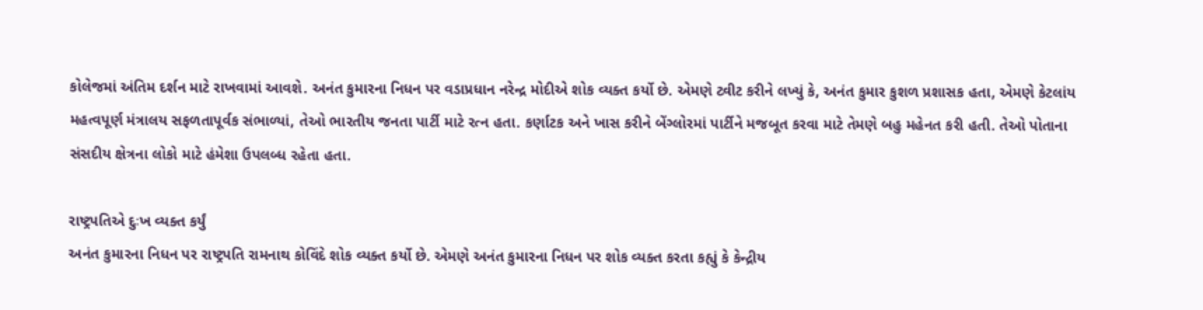કોલેજમાં અંતિમ દર્શન માટે રાખવામાં આવશે. અનંત કુમારના નિધન પર વડાપ્રધાન નરેન્દ્ર મોદીએ શોક વ્યક્ત કર્યો છે. એમણે ટ્વીટ કરીને લખ્યું કે, અનંત કુમાર કુશળ પ્રશાસક હતા, એમણે કેટલાંય મહત્વપૂર્ણ મંત્રાલય સફળતાપૂર્વક સંભાળ્યાં, તેઓ ભારતીય જનતા પાર્ટી માટે રત્ન હતા. કર્ણાટક અને ખાસ કરીને બેંગ્લોરમાં પાર્ટીને મજબૂત કરવા માટે તેમણે બહુ મહેનત કરી હતી. તેઓ પોતાના સંસદીય ક્ષેત્રના લોકો માટે હંમેશા ઉપલબ્ધ રહેતા હતા.

રાષ્ટ્રપતિએ દુઃખ વ્યક્ત કર્યું
અનંત કુમારના નિધન પર રાષ્ટ્રપતિ રામનાથ કોવિંદે શોક વ્યક્ત કર્યો છે. એમણે અનંત કુમારના નિધન પર શોક વ્યક્ત કરતા કહ્યું કે કેન્દ્રીય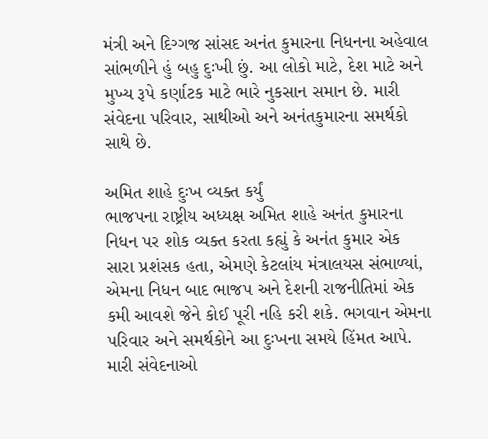મંત્રી અને દિગ્ગજ સાંસદ અનંત કુમારના નિધનના અહેવાલ સાંભળીને હું બહુ દુઃખી છું. આ લોકો માટે, દેશ માટે અને મુખ્ય રૂપે કર્ણાટક માટે ભારે નુકસાન સમાન છે. મારી સંવેદના પરિવાર, સાથીઓ અને અનંતકુમારના સમર્થકો સાથે છે.

અમિત શાહે દુઃખ વ્યક્ત કર્યું
ભાજપના રાષ્ટ્રીય અધ્યક્ષ અમિત શાહે અનંત કુમારના નિધન પર શોક વ્યક્ત કરતા કહ્યું કે અનંત કુમાર એક સારા પ્રશંસક હતા, એમણે કેટલાંય મંત્રાલયસ સંભાળ્યાં, એમના નિધન બાદ ભાજપ અને દેશની રાજનીતિમાં એક કમી આવશે જેને કોઈ પૂરી નહિ કરી શકે. ભગવાન એમના પરિવાર અને સમર્થકોને આ દુઃખના સમયે હિંમત આપે. મારી સંવેદનાઓ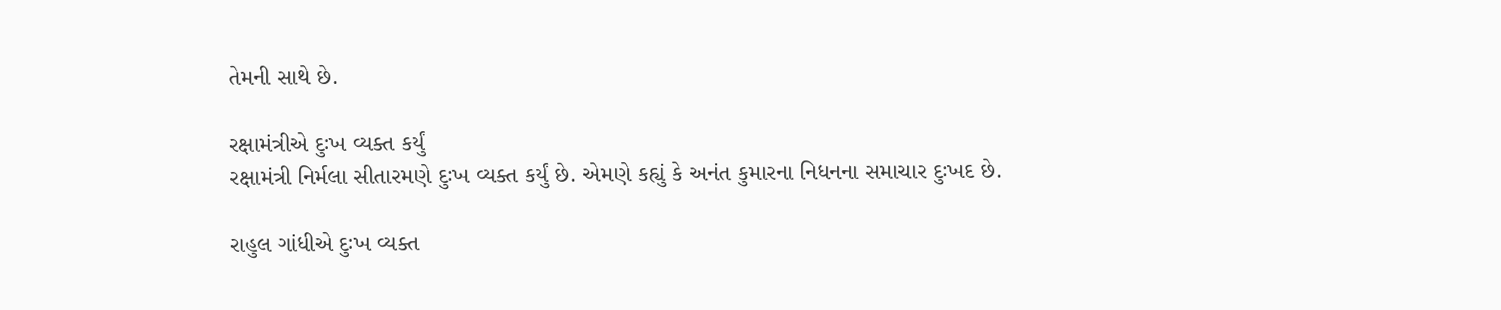તેમની સાથે છે.

રક્ષામંત્રીએ દુઃખ વ્યક્ત કર્યું
રક્ષામંત્રી નિર્મલા સીતારમણે દુઃખ વ્યક્ત કર્યું છે. એમણે કહ્યું કે અનંત કુમારના નિધનના સમાચાર દુઃખદ છે.

રાહુલ ગાંધીએ દુઃખ વ્યક્ત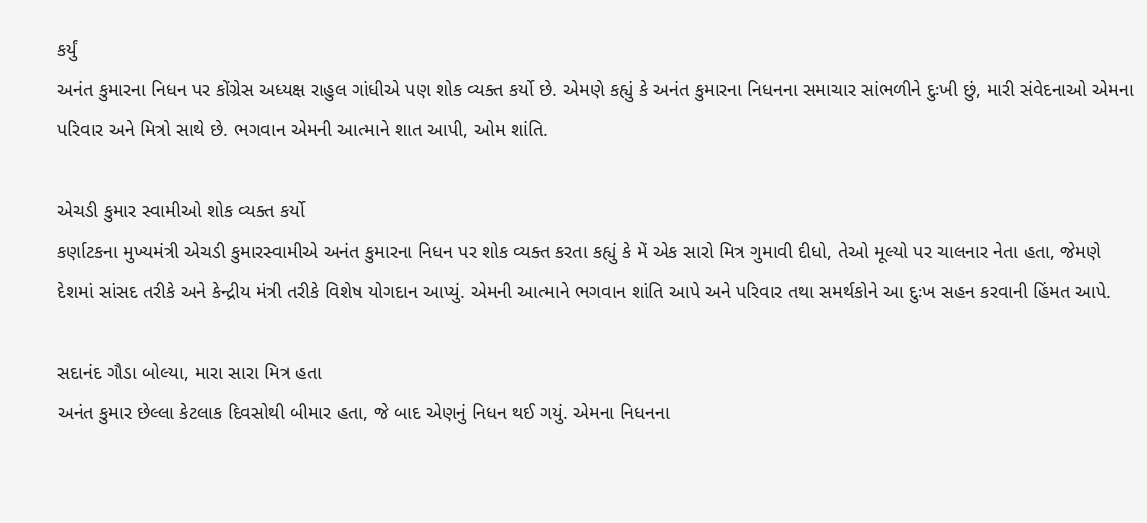કર્યું
અનંત કુમારના નિધન પર કોંગ્રેસ અધ્યક્ષ રાહુલ ગાંધીએ પણ શોક વ્યક્ત કર્યો છે. એમણે કહ્યું કે અનંત કુમારના નિધનના સમાચાર સાંભળીને દુઃખી છું, મારી સંવેદનાઓ એમના પરિવાર અને મિત્રો સાથે છે. ભગવાન એમની આત્માને શાત આપી, ઓમ શાંતિ.

એચડી કુમાર સ્વામીઓ શોક વ્યક્ત કર્યો
કર્ણાટકના મુખ્યમંત્રી એચડી કુમારસ્વામીએ અનંત કુમારના નિધન પર શોક વ્યક્ત કરતા કહ્યું કે મેં એક સારો મિત્ર ગુમાવી દીધો, તેઓ મૂલ્યો પર ચાલનાર નેતા હતા, જેમણે દેશમાં સાંસદ તરીકે અને કેન્દ્રીય મંત્રી તરીકે વિશેષ યોગદાન આપ્યું. એમની આત્માને ભગવાન શાંતિ આપે અને પરિવાર તથા સમર્થકોને આ દુઃખ સહન કરવાની હિંમત આપે.

સદાનંદ ગૌડા બોલ્યા, મારા સારા મિત્ર હતા
અનંત કુમાર છેલ્લા કેટલાક દિવસોથી બીમાર હતા, જે બાદ એણનું નિધન થઈ ગયું. એમના નિધનના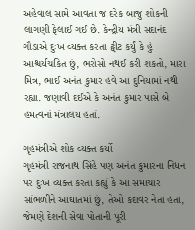અહેવાલ સામે આવતા જ દરેક બાજુ શોકની લાગણી ફેલાઈ ગઈ છે. કેન્દ્રીય મંત્રી સદાનંદ ગૌડાએ દુઃખ વ્યક્ત કરતા ટ્વીટ કર્યું કે હું આશ્ચર્યચકિત છું, ભરોસો નથઈ કરી શકતો, મારા મિત્ર, ભાઈ અનંત કુમાર હવે આ દુનિયામાં નથી રહ્યા. જણાવી દઈએ કે અનંત કુમાર પાસે બે હમત્વનાં મંત્રાલય હતાં.

ગૃહમંત્રીએ શોક વ્યક્ત કર્યો
ગૃહમંત્રી રાજનાથ સિંહે પણ અનંત કુમારના નિધન પર દુઃખ વ્યક્ત કરતા કહ્યું કે આ સમાચાર સાંભળીને આઘાતમાં છું, તેઓ કદાવર નેતા હતા, જેમણે દેશની સેવા પોતાની પૂરી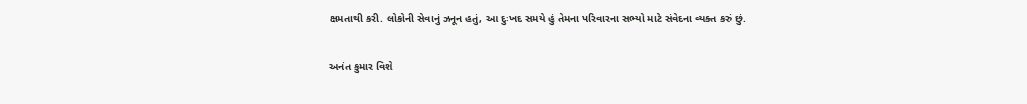ક્ષમતાથી કરી. લોકોની સેવાનું ઝનૂન હતું, આ દુઃખદ સમયે હું તેમના પરિવારના સભ્યો માટે સંવેદના વ્યક્ત કરું છું.

અનંત કુમાર વિશે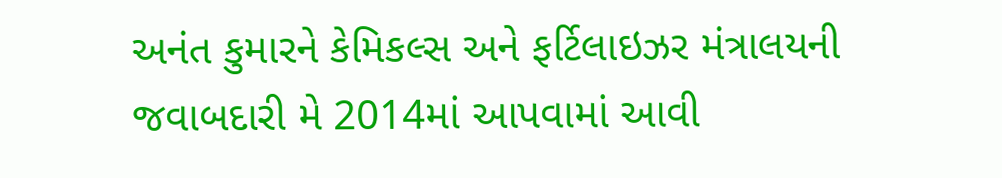અનંત કુમારને કેમિકલ્સ અને ફર્ટિલાઇઝર મંત્રાલયની જવાબદારી મે 2014માં આપવામાં આવી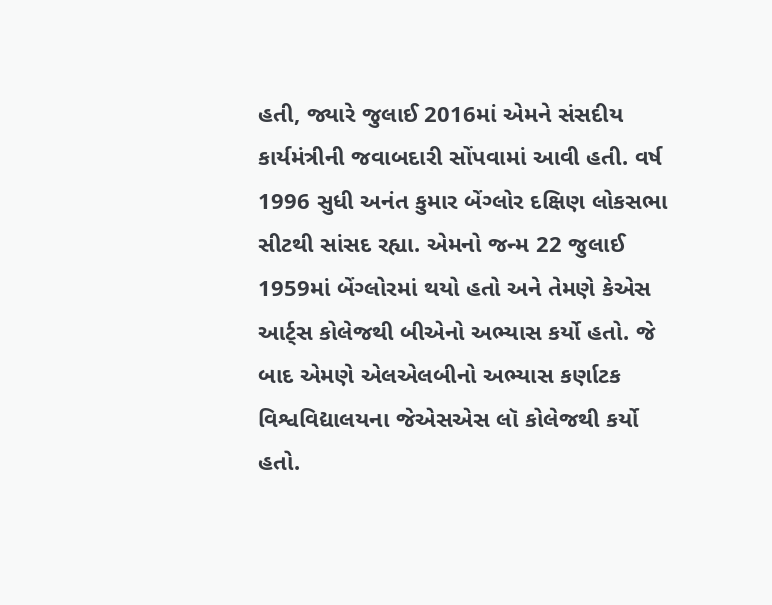હતી, જ્યારે જુલાઈ 2016માં એમને સંસદીય કાર્યમંત્રીની જવાબદારી સોંપવામાં આવી હતી. વર્ષ 1996 સુધી અનંત કુમાર બેંગ્લોર દક્ષિણ લોકસભા સીટથી સાંસદ રહ્યા. એમનો જન્મ 22 જુલાઈ 1959માં બેંગ્લોરમાં થયો હતો અને તેમણે કેએસ આર્ટ્સ કોલેજથી બીએનો અભ્યાસ કર્યો હતો. જે બાદ એમણે એલએલબીનો અભ્યાસ કર્ણાટક વિશ્વવિદ્યાલયના જેએસએસ લૉ કોલેજથી કર્યો હતો.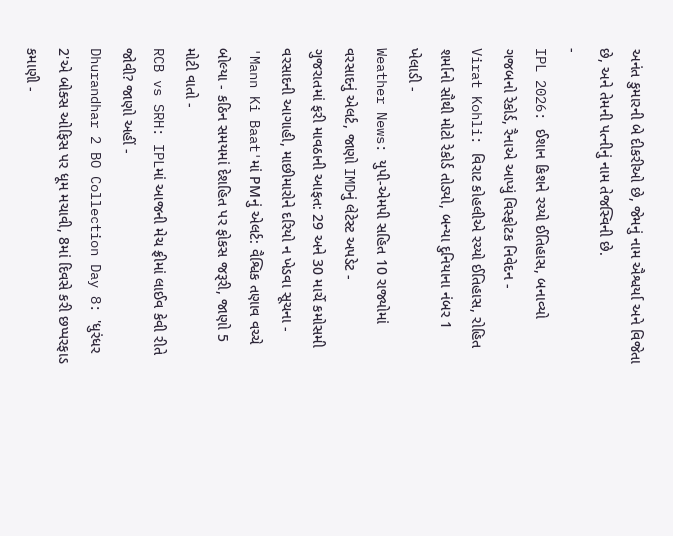અનંત કુમારની બે દીકરીઓ છે, જેમનું નામ ઐશ્વર્યા અને વિજેતા છે, અને તેમની પત્નીનું નામ તેજસ્વિની છે.
-
IPL 2026: ઈશાન કિશને રચ્યો ઈતિહાસ, બનાવ્યો ગજબનો રેકોર્ડ, રૈનાએ આપ્યું વિસ્ફોટક નિવેદન -
Virat Kohli: વિરાટ કોહલીએ રચ્યો ઈતિહાસ, રોહિત શર્માનો સૌથી મોટો રેકોર્ડ તોડ્યો, બન્યા દુનિયાના નંબર 1 ખેલાડી -
Weather News: યુપી-એમપી સહિત 10 રાજ્યોમાં વરસાદનું એલર્ટ, જાણો IMDનું લેટેસ્ટ અપડેટ -
ગુજરાતમાં ફરી માવઠાની આફત: 29 અને 30 માર્ચે કમોસમી વરસાદની આગાહી, માછીમારોને દરિયો ન ખેડવા સૂચના -
'Mann Ki Baat'માં PMનું એલર્ટ: વૈશ્વિક તણાવ વચ્ચે બોલ્યા - કઠિન સમયમાં દેશહિત પર ફોકસ જરૂરી, જાણો 5 મોટી વાતો -
RCB vs SRH: IPLમાં આજની મેચ ફ્રીમાં લાઈવ કેવી રીતે જોવી? જાણો અહીં -
Dhurandhar 2 BO Collection Day 8: 'ધુરંધર 2'એ બોક્સ ઓફિસ પર ધૂમ મચાવી, 8માં દિવસે કરી છપ્પરફાડ કમાણી -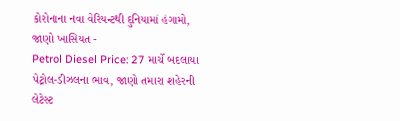કોરોનાના નવા વેરિયન્ટથી દુનિયામાં હંગામો, જાણો ખાસિયત -
Petrol Diesel Price: 27 માર્ચે બદલાયા પેટ્રોલ-ડીઝલના ભાવ, જાણો તમારા શહેરની લેટેસ્ટ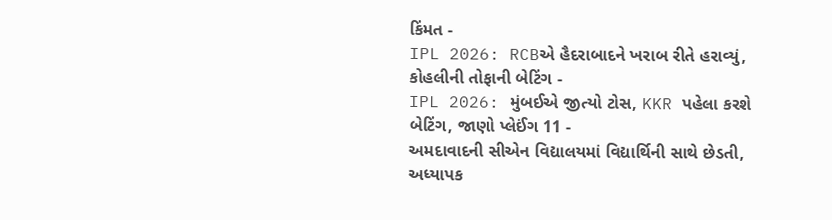કિંમત -
IPL 2026: RCBએ હૈદરાબાદને ખરાબ રીતે હરાવ્યું, કોહલીની તોફાની બેટિંગ -
IPL 2026: મુંબઈએ જીત્યો ટોસ, KKR પહેલા કરશે બેટિંગ, જાણો પ્લેઈંગ 11 -
અમદાવાદની સીએન વિદ્યાલયમાં વિદ્યાર્થિની સાથે છેડતી, અધ્યાપક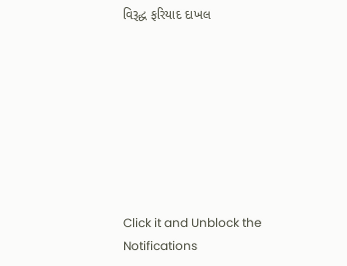વિરૂદ્ધ ફરિયાદ દાખલ








Click it and Unblock the Notifications